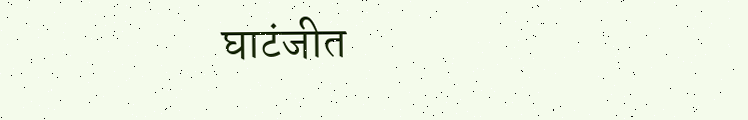घाटंजीत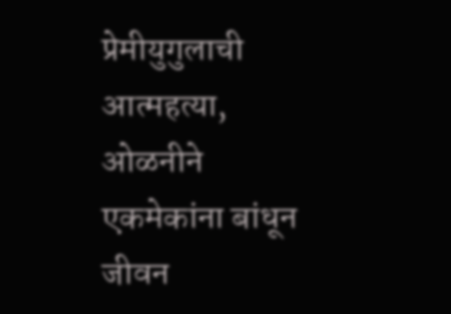प्रेमीयुगुलाची आत्महत्या, ओळनीने एकमेकांना बांधून जीवन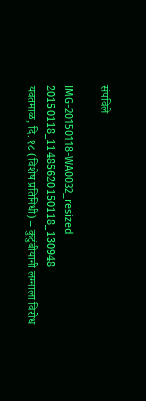संपविले

IMG-20150118-WA0032_resized 20150118_11485620150118_130948
यवतमाळ, दि. १८ (विशेष प्रतिनिधी) – कुटुंबीयानी लग्नाला विरोध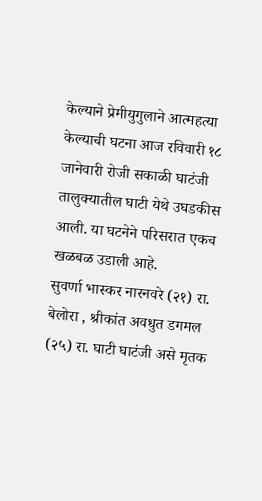केल्याने प्रेमीयुगुलाने आत्महत्या केल्याची घटना आज रविवारी १८ जानेवारी रोजी सकाळी घाटंजी तालुक्यातील घाटी येथे उघडकीस आली. या घटनेने परिसरात एकच खळबळ उडाली आहे.
सुवर्णा भास्कर नारनवरे (२१) रा. बेलोरा , श्रीकांत अवधुत डगमल (२५) रा. घाटी घाटंजी असे मृतक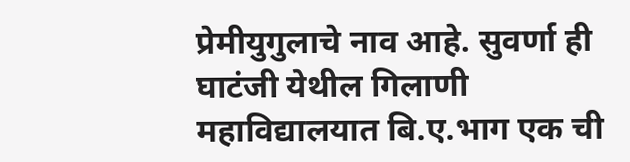प्रेमीयुगुलाचे नाव आहे. सुवर्णा ही घाटंजी येथील गिलाणी महाविद्यालयात बि.ए.भाग एक ची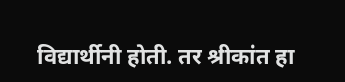विद्यार्थीनी होती. तर श्रीकांत हा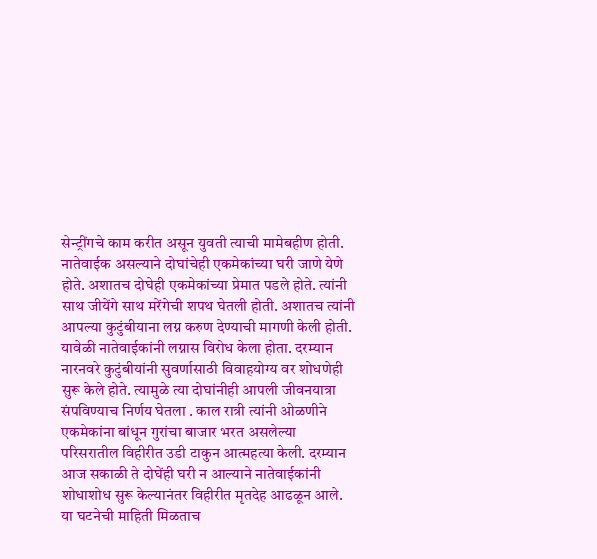सेन्ट्रींगचे काम करीत असून युवती त्याची मामेबहीण होती. नातेवाईक असल्याने दोघांचेही एकमेकांच्या घरी जाणे येणे होते. अशातच दोघेही एकमेकांच्या प्रेमात पडले होते. त्यांनी साथ जीयेंगे साथ मरेंगेची शपथ घेतली होती. अशातच त्यांनी आपल्या कुटुंबीयाना लग्न करुण देण्याची मागणी केली होती. यावेळी नातेवाईकांनी लग्नास विरोध केला होता. दरम्यान नारनवरे कुटुंबीयांनी सुवर्णासाठी विवाहयोग्य वर शोधणेही सुरू केले होते. त्यामुळे त्या दोघांनीही आपली जीवनयात्रा संपविण्याच निर्णय घेतला . काल रात्री त्यांनी ओळणीने एकमेकांना बांधून गुरांचा बाजार भरत असलेल्या परिसरातील विहीरीत उडी टाकुन आत्महत्या केली. दरम्यान आज सकाळी ते दोघेंही घरी न आल्याने नातेवाईकांनी शोधाशोध सुरू केल्यानंतर विहीरीत मृतदेह आढळून आले. या घटनेची माहिती मिळताच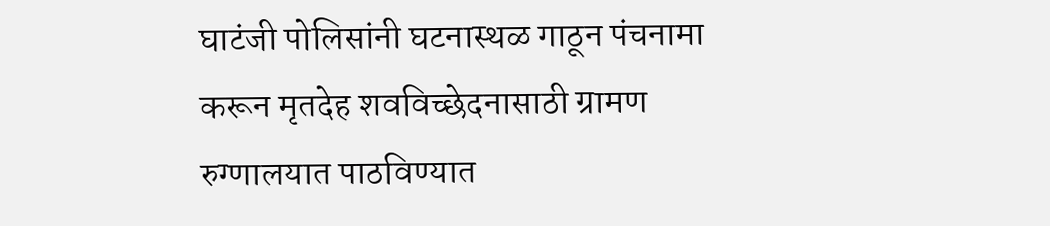घाटंजी पोलिसांनी घटनास्थळ गाठून पंचनामा करून मृतदेह शवविच्छेदनासाठी ग्रामण रुग्णालयात पाठविण्यात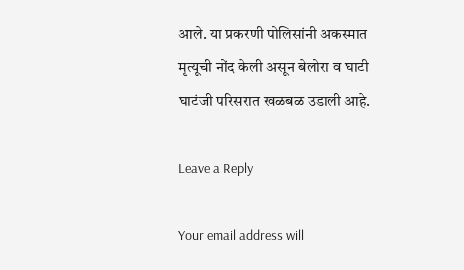आले. या प्रकरणी पोलिसांनी अकस्मात मृत्यूची नोंद केली असून बेलोरा व घाटी घाटंजी परिसरात खळबळ उडाली आहे.

Leave a Reply

Your email address will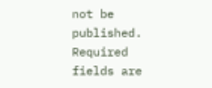not be published. Required fields are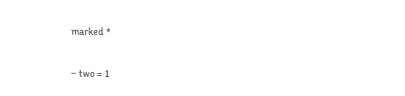marked *


− two = 1